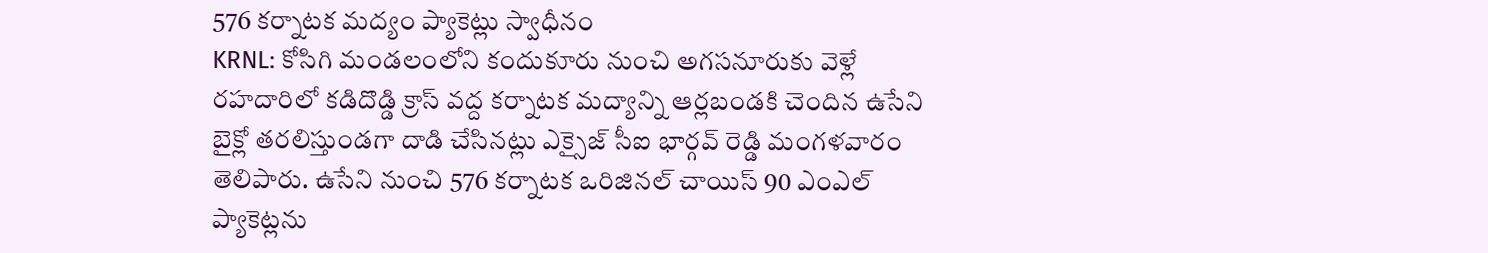576 కర్నాటక మద్యం ప్యాకెట్లు స్వాధీనం
KRNL: కోసిగి మండలంలోని కందుకూరు నుంచి అగసనూరుకు వెళ్లే రహదారిలో కడిదొడ్డి క్రాస్ వద్ద కర్నాటక మద్యాన్ని ఆర్లబండకి చెందిన ఉసేని బైక్లో తరలిస్తుండగా దాడి చేసినట్లు ఎక్సైజ్ సీఐ భార్గవ్ రెడ్డి మంగళవారం తెలిపారు. ఉసేని నుంచి 576 కర్నాటక ఒరిజినల్ చాయిస్ 90 ఎంఎల్ ప్యాకెట్లను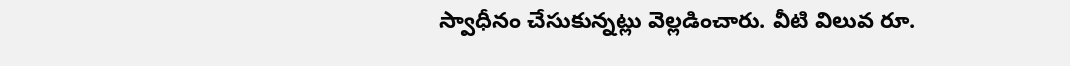స్వాధీనం చేసుకున్నట్లు వెల్లడించారు. వీటి విలువ రూ.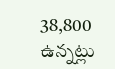38,800 ఉన్నట్లు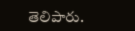తెలిపారు.